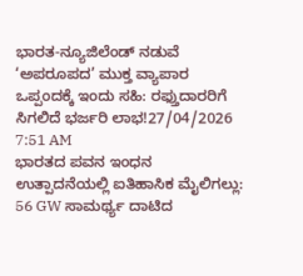ಭಾರತ-ನ್ಯೂಜಿಲೆಂಡ್ ನಡುವೆ ‘ಅಪರೂಪದ’ ಮುಕ್ತ ವ್ಯಾಪಾರ ಒಪ್ಪಂದಕ್ಕೆ ಇಂದು ಸಹಿ: ರಫ್ತುದಾರರಿಗೆ ಸಿಗಲಿದೆ ಭರ್ಜರಿ ಲಾಭ!27/04/2026 7:51 AM
ಭಾರತದ ಪವನ ಇಂಧನ ಉತ್ಪಾದನೆಯಲ್ಲಿ ಐತಿಹಾಸಿಕ ಮೈಲಿಗಲ್ಲು: 56 GW ಸಾಮರ್ಥ್ಯ ದಾಟಿದ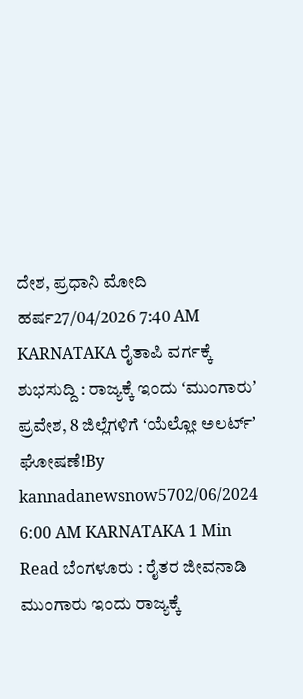ದೇಶ, ಪ್ರಧಾನಿ ಮೋದಿ ಹರ್ಷ27/04/2026 7:40 AM
KARNATAKA ರೈತಾಪಿ ವರ್ಗಕ್ಕೆ ಶುಭಸುದ್ದಿ : ರಾಜ್ಯಕ್ಕೆ ಇಂದು ʻಮುಂಗಾರುʼ ಪ್ರವೇಶ, 8 ಜಿಲ್ಲೆಗಳಿಗೆ ʻಯೆಲ್ಲೋ ಅಲರ್ಟ್ʼ ಘೋಷಣೆ!By kannadanewsnow5702/06/2024 6:00 AM KARNATAKA 1 Min Read ಬೆಂಗಳೂರು : ರೈತರ ಜೀವನಾಡಿ ಮುಂಗಾರು ಇಂದು ರಾಜ್ಯಕ್ಕೆ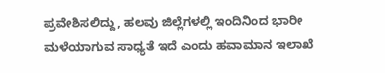ಪ್ರವೇಶಿಸಲಿದ್ದು, ಹಲವು ಜಿಲ್ಲೆಗಳಲ್ಲಿ ಇಂದಿನಿಂದ ಭಾರೀ ಮಳೆಯಾಗುವ ಸಾಧ್ಯತೆ ಇದೆ ಎಂದು ಹವಾಮಾನ ಇಲಾಖೆ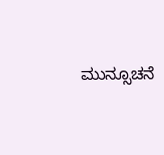ಮುನ್ಸೂಚನೆ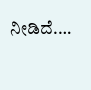ನೀಡಿದೆ.…